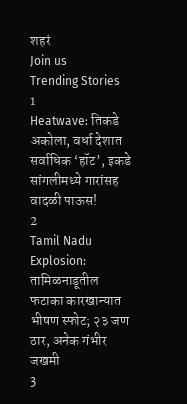शहरं
Join us
Trending Stories
1
Heatwave: तिकडे अकोला, वर्धा देशात सर्वाधिक ‘हॉट’, इकडे सांगलीमध्ये गारांसह वादळी पाऊस!
2
Tamil Nadu Explosion: तामिळनाडूतील फटाका कारखान्यात भीषण स्फोट; २३ जण ठार, अनेक गंभीर जखमी
3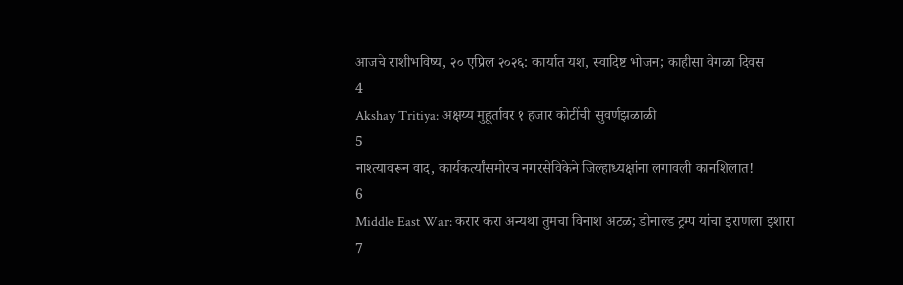आजचे राशीभविष्य, २० एप्रिल २०२६: कार्यात यश, स्वादिष्ट भोजन; काहीसा वेगळा दिवस
4
Akshay Tritiya: अक्षय्य मुहूर्तावर १ हजार कोटींची सुवर्णझळाळी
5
नाश्त्यावरून वाद, कार्यकर्त्यांसमोरच नगरसेविकेने जिल्हाध्यक्षांना लगावली कानशिलात!
6
Middle East War: करार करा अन्यथा तुमचा विनाश अटळ; डोनाल्ड ट्रम्प यांचा इराणला इशारा
7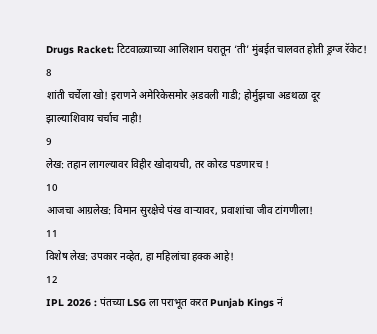Drugs Racket: टिटवाळ्याच्या आलिशान घरातून ‘ती’ मुंबईत चालवत होती ड्रग्ज रॅकेट!
8
शांती चर्चेला खो! इराणने अमेरिकेसमोर अ़डवली गाडी; होर्मुझचा अडथळा दूर झाल्याशिवाय चर्चाच नाही!
9
लेख: तहान लागल्यावर विहीर खोदायची, तर कोरड पडणारच !
10
आजचा आग्रलेख: विमान सुरक्षेचे पंख वाऱ्यावर, प्रवाशांचा जीव टांगणीला!
11
विशेष लेख: उपकार नव्हेत, हा महिलांचा हक्क आहे!
12
IPL 2026 : पंतच्या LSG ला पराभूत करत Punjab Kings नं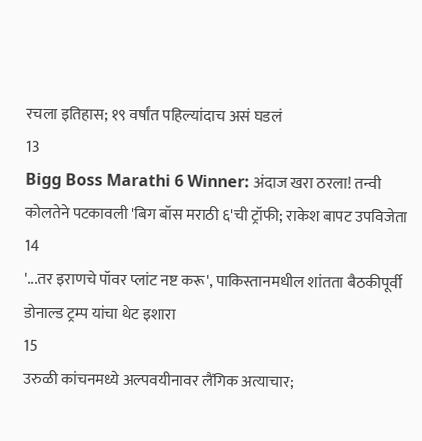रचला इतिहास; १९ वर्षांत पहिल्यांदाच असं घडलं
13
Bigg Boss Marathi 6 Winner: अंदाज खरा ठरला! तन्वी कोलतेने पटकावली 'बिग बॉस मराठी ६'ची ट्रॉफी; राकेश बापट उपविजेता
14
'...तर इराणचे पॉवर प्लांट नष्ट करू', पाकिस्तानमधील शांतता बैठकीपूर्वी डोनाल्ड ट्रम्प यांचा थेट इशारा
15
उरुळी कांचनमध्ये अल्पवयीनावर लैंगिक अत्याचार;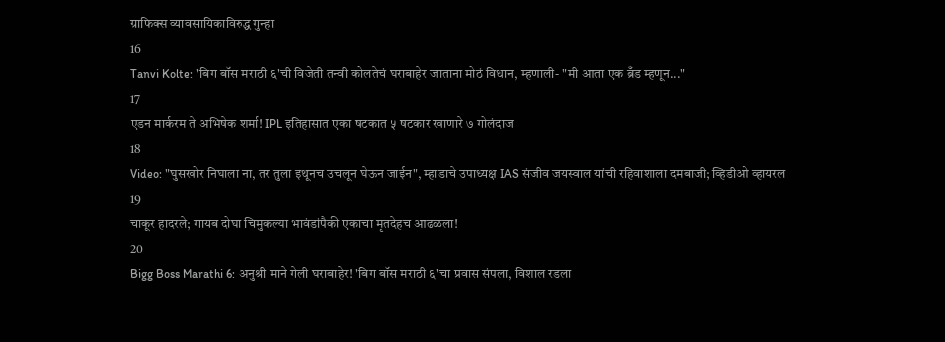ग्राफिक्स व्यावसायिकाविरुद्ध गुन्हा
16
Tanvi Kolte: 'बिग बॉस मराठी ६'ची विजेती तन्वी कोलतेचं घराबाहेर जाताना मोठं विधान, म्हणाली- "मी आता एक ब्रँड म्हणून..."
17
एडन मार्करम ते अभिषेक शर्मा! IPL इतिहासात एका षटकात ५ षटकार खाणारे ७ गोलंदाज
18
Video: "घुसखोर निघाला ना, तर तुला इथूनच उचलून घेऊन जाईन", म्हाडाचे उपाध्यक्ष IAS संजीव जयस्वाल यांची रहिवाशाला दमबाजी; व्हिडीओ व्हायरल
19
चाकूर हादरले; गायब दोघा चिमुकल्या भावंडांपैकी एकाचा मृतदेहच आढळला!
20
Bigg Boss Marathi 6: अनुश्री माने गेली घराबाहेर! 'बिग बॉस मराठी ६'चा प्रवास संपला, विशाल रडला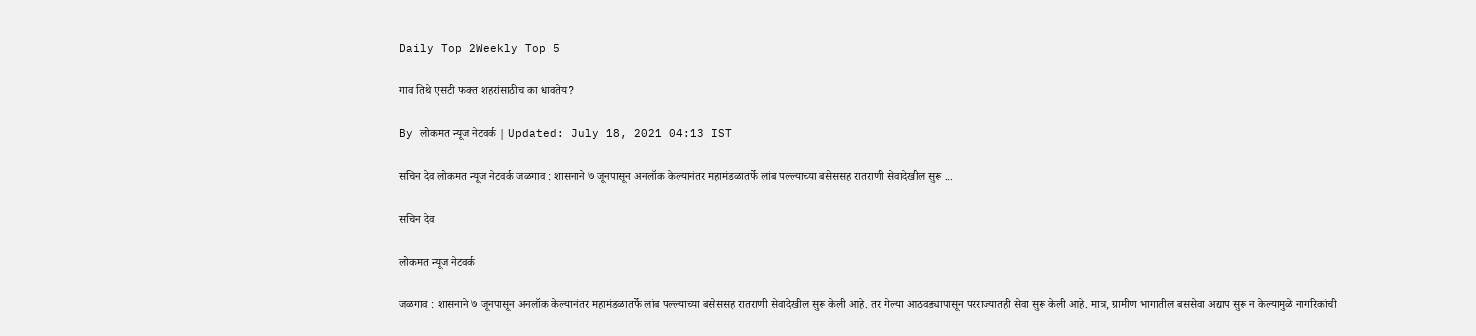Daily Top 2Weekly Top 5

गाव तिथे एसटी फक्त शहरांसाठीच का धावतेय?

By लोकमत न्यूज नेटवर्क | Updated: July 18, 2021 04:13 IST

सचिन देव लोकमत न्यूज नेटवर्क जळगाव : शासनाने ७ जूनपासून अनलॉक केल्यानंतर महामंडळातर्फे लांब पल्ल्याच्या बसेससह रातराणी सेवादेखील सुरू ...

सचिन देव

लोकमत न्यूज नेटवर्क

जळगाव : शासनाने ७ जूनपासून अनलॉक केल्यानंतर महामंडळातर्फे लांब पल्ल्याच्या बसेससह रातराणी सेवादेखील सुरू केली आहे. तर गेल्या आठवड्यापासून परराज्यातही सेवा सुरू केली आहे. मात्र, ग्रामीण भागातील बससेवा अद्याप सुरू न केल्यामुळे नागरिकांची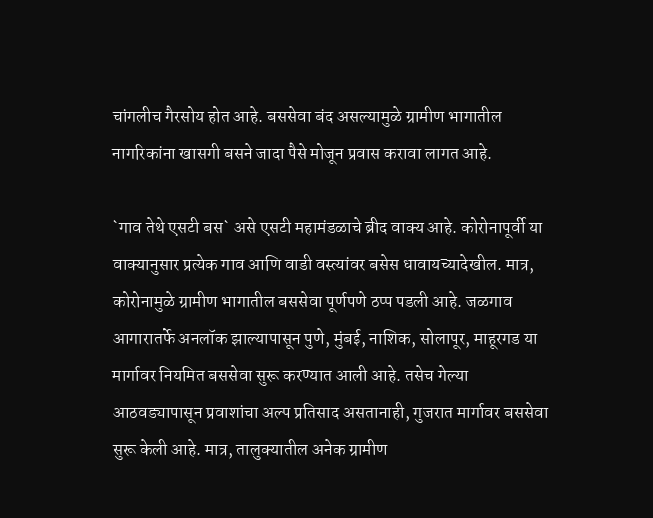चांगलीच गैरसोय होत आहे. बससेवा बंद असल्यामुळे ग्रामीण भागातील नागरिकांना खासगी बसने जादा पैसे मोजून प्रवास करावा लागत आहे.

`गाव तेथे एसटी बस` असे एसटी महामंडळाचे ब्रीद वाक्य आहे. कोरोनापूर्वी या वाक्यानुसार प्रत्येक गाव आणि वाडी वस्त्यांवर बसेस धावायच्यादेखील. मात्र, कोरोनामुळे ग्रामीण भागातील बससेवा पूर्णपणे ठप्प पडली आहे. जळगाव आगारातर्फे अनलॉक झाल्यापासून पुणे, मुंबई, नाशिक, सोलापूर, माहूरगड या मार्गावर नियमित बससेवा सुरू करण्यात आली आहे. तसेच गेल्या आठवड्यापासून प्रवाशांचा अल्प प्रतिसाद असतानाही, गुजरात मार्गावर बससेवा सुरू केली आहे. मात्र, तालुक्यातील अनेक ग्रामीण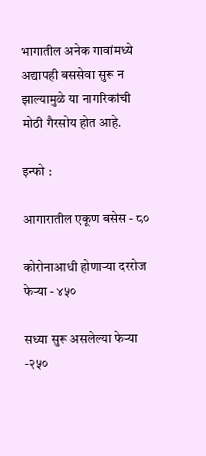भागातील अनेक गावांमध्ये अद्यापही बससेवा सुरू न झाल्यामुळे या नागरिकांची मोठी गैरसोय होत आहे.

इन्फो :

आगारातील एकूण बसेस - ८०

कोरोनाआधी होणाऱ्या दररोज फेऱ्या - ४५०

सध्या सुरू असलेल्या फेऱ्या -२५०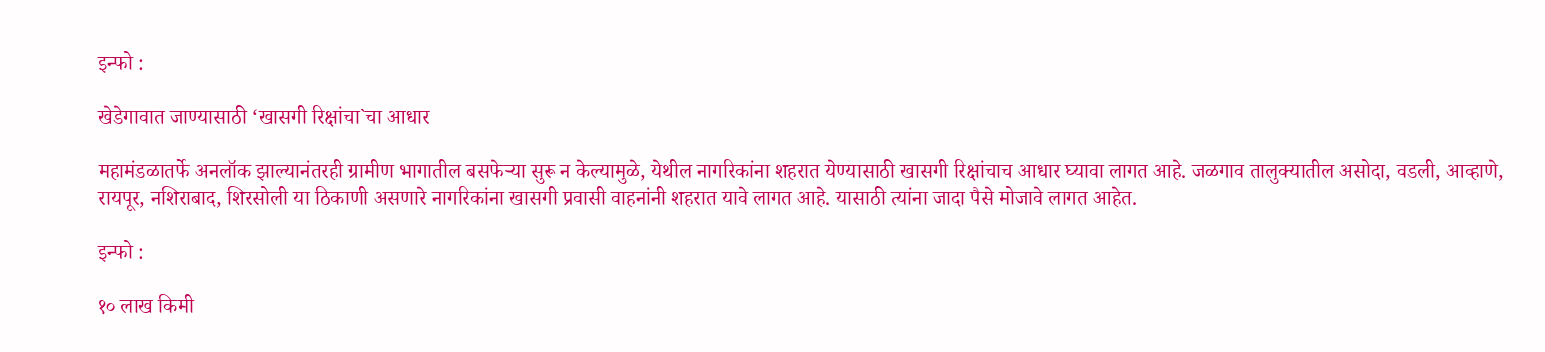इन्फो :

खेडेगावात जाण्यासाठी ‘खासगी रिक्षांचा`चा आधार

महामंडळातर्फे अनलॉक झाल्यानंतरही ग्रामीण भागातील बसफेऱ्या सुरू न केल्यामु‌ळे, येथील नागरिकांना शहरात येण्यासाठी खासगी रिक्षांचाच आधार घ्यावा लागत आहे. जळगाव तालुक्यातील असोदा, वडली, आव्हाणे, रायपूर, नशिराबाद, शिरसोली या ठिकाणी असणारे नागरिकांना खासगी प्रवासी वाहनांनी शहरात यावे लागत आहे. यासाठी त्यांना जादा पैसे मोजावे लागत आहेत.

इन्फो :

१० लाख किमी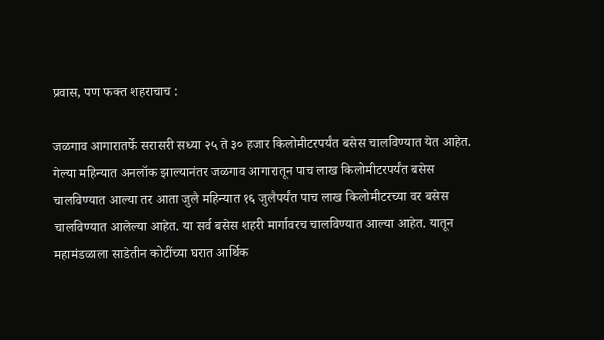प्रवास, पण फक्त शहराचाच :

जळगाव आगारातर्फे सरासरी सध्या २५ ते ३० हजार किलोमीटरपर्यंत बसेस चालविण्यात येत आहेत. गेल्या महिन्यात अनलॉक झाल्यानंतर जळगाव आगारातून पाच लाख किलोमीटरपर्यंत बसेस चालविण्यात आल्या तर आता जुलै महिन्यात १६ जुलैपर्यंत पाच लाख किलोमीटरच्या वर बसेस चालविण्यात आलेल्या आहेत. या सर्व बसेस शहरी मार्गावरच चालविण्यात आल्या आहेत. यातून महामंडळाला साडेतीन कोटींच्या घरात आर्थिक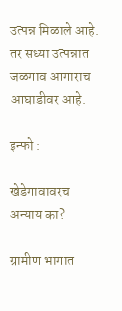उत्पन्न मिळाले आहे. तर सध्या उत्पन्नात जळगाव आगाराच आघाडीवर आहे.

इन्फो :

खेडेगावावरच अन्याय का?

ग्रामीण भागात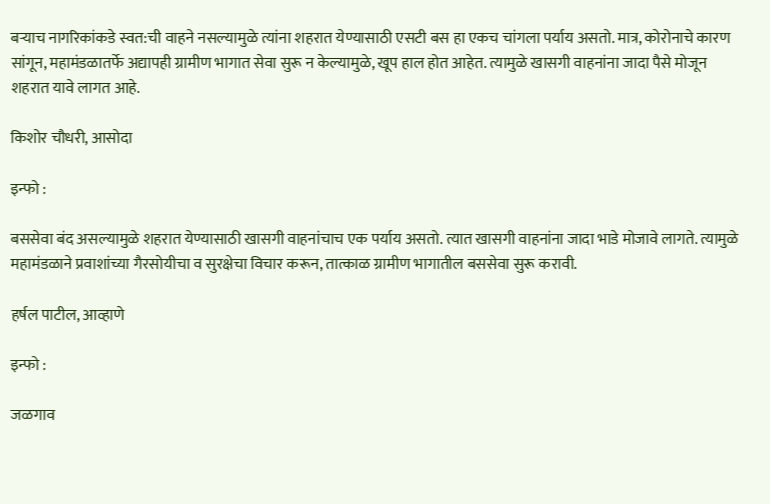बऱ्याच नागरिकांकडे स्वत:ची वाहने नसल्यामुळे त्यांना शहरात येण्यासाठी एसटी बस हा एकच चांगला पर्याय असतो. मात्र, कोरोनाचे कारण सांगून, महामंडळातर्फे अद्यापही ग्रामीण भागात सेवा सुरू न केल्यामुळे, खूप हाल होत आहेत. त्यामुळे खासगी वाहनांना जादा पैसे मोजून शहरात यावे लागत आहे.

किशोर चौधरी, आसोदा

इन्फो :

बससेवा बंद असल्यामुळे शहरात येण्यासाठी खासगी वाहनांचाच एक पर्याय असतो. त्यात खासगी वाहनांना जादा भाडे मोजावे लागते. त्यामुळे महामंडळाने प्रवाशांच्या गैरसोयीचा व सुरक्षेचा विचार करून, तात्काळ ग्रामीण भागातील बससेवा सुरू करावी.

हर्षल पाटील, आव्हाणे

इन्फो :

जळगाव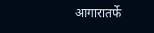आगारातर्फे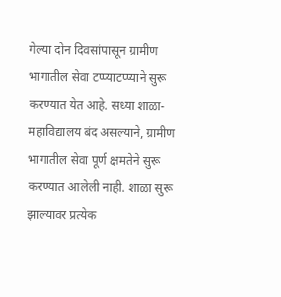गेल्या दोन दिवसांपासून ग्रामीण भागातील सेवा टप्प्याटप्प्याने सुरू करण्यात येत आहे. सध्या शाळा-महाविद्यालय बंद असल्याने, ग्रामीण भागातील सेवा पूर्ण क्षमतेने सुरू करण्यात आलेली नाही. शाळा सुरू झाल्यावर प्रत्येक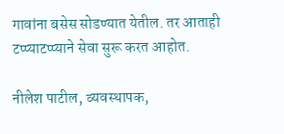गावांना बसेस सोडण्यात येतील. तर आताही टप्प्याटप्प्याने सेवा सुरू करत आहोत.

नीलेश पाटील, व्यवस्थापक,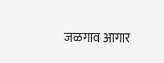जळगाव आगार